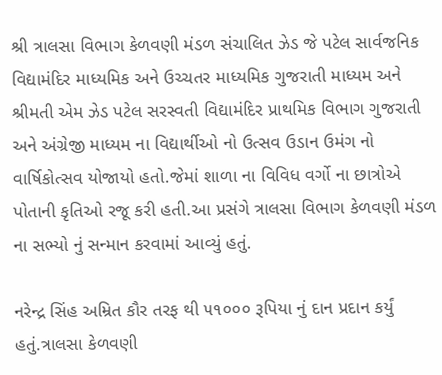શ્રી ત્રાલસા વિભાગ કેળવણી મંડળ સંચાલિત ઝેડ જે પટેલ સાર્વજનિક વિદ્યામંદિર માધ્યમિક અને ઉચ્ચતર માધ્યમિક ગુજરાતી માધ્યમ અને શ્રીમતી એમ ઝેડ પટેલ સરસ્વતી વિદ્યામંદિર પ્રાથમિક વિભાગ ગુજરાતી અને અંગ્રેજી માધ્યમ ના વિદ્યાર્થીઓ નો ઉત્સવ ઉડાન ઉમંગ નો વાર્ષિકોત્સવ યોજાયો હતો.જેમાં શાળા ના વિવિધ વર્ગો ના છાત્રોએ પોતાની કૃતિઓ રજૂ કરી હતી.આ પ્રસંગે ત્રાલસા વિભાગ કેળવણી મંડળ ના સભ્યો નું સન્માન કરવામાં આવ્યું હતું.

નરેન્દ્ર સિંહ અમ્રિત કૌર તરફ થી ૫૧૦૦૦ રૂપિયા નું દાન પ્રદાન કર્યું હતું.ત્રાલસા કેળવણી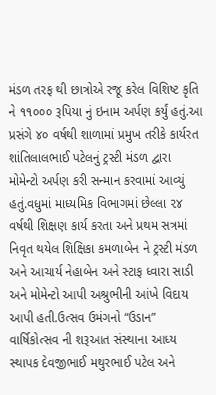મંડળ તરફ થી છાત્રોએ રજૂ કરેલ વિશિષ્ટ કૃતિ ને ૧૧૦૦૦ રૂપિયા નું ઇનામ અર્પણ કર્યું હતું.આ પ્રસંગે ૪૦ વર્ષથી શાળામાં પ્રમુખ તરીકે કાર્યરત શાંતિલાલભાઈ પટેલનું ટ્રસ્ટી મંડળ દ્વારા મોમેન્ટો અર્પણ કરી સન્માન કરવામાં આવ્યું હતું.વધુમાં માધ્યમિક વિભાગમાં છેલ્લા ૨૪ વર્ષથી શિક્ષણ કાર્ય કરતા અને પ્રથમ સત્રમાં નિવૃત થયેલ શિક્ષિકા કમળાબેન ને ટ્રસ્ટી મંડળ અને આચાર્ય નેહાબેન અને સ્ટાફ ધ્વારા સાડી અને મોમેન્ટો આપી અશ્રુભીની આંખે વિદાય આપી હતી.ઉત્સવ ઉમંગનો “ઉડાન” વાર્ષિકોત્સવ ની શરૂઆત સંસ્થાના આધ્ય સ્થાપક દેવજીભાઈ મથુરભાઈ પટેલ અને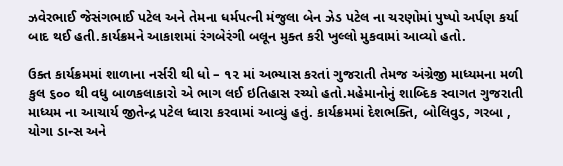ઝવેરભાઈ જેસંગભાઈ પટેલ અને તેમના ધર્મપત્ની મંજુલા બેન ઝેડ પટેલ ના ચરણોમાં પુષ્પો અર્પણ કર્યા બાદ થઈ હતી.કાર્યક્રમને આકાશમાં રંગબેરંગી બલૂન મુક્ત કરી ખુલ્લો મુકવામાં આવ્યો હતો.

ઉક્ત કાર્યક્રમમાં શાળાના નર્સરી થી ધો – ૧૨ માં અભ્યાસ કરતાં ગુજરાતી તેમજ અંગ્રેજી માધ્યમના મળી કુલ ૬૦૦ થી વધુ બાળકલાકારો એ ભાગ લઈ ઇતિહાસ રચ્યો હતો.મહેમાનોનું શાબ્દિક સ્વાગત ગુજરાતી માધ્યમ ના આચાર્ય જીતેન્દ્ર પટેલ ધ્વારા કરવામાં આવ્યું હતું. કાર્યક્રમમાં દેશભક્તિ, બોલિવુડ, ગરબા , યોગા ડાન્સ અને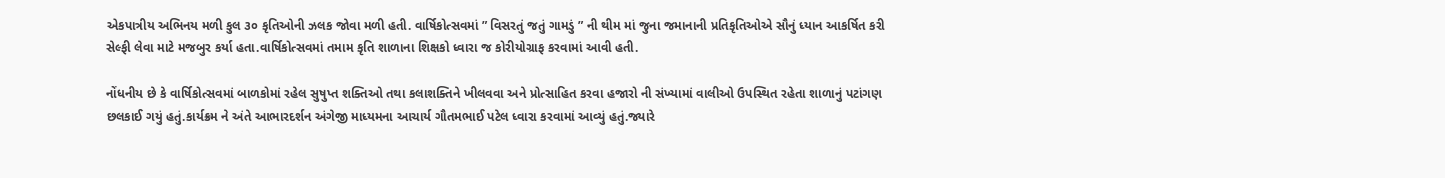એકપાત્રીય અભિનય મળી કુલ ૩૦ કૃતિઓની ઝલક જોવા મળી હતી. વાર્ષિકોત્સવમાં ” વિસરતું જતું ગામડું ” ની થીમ માં જુના જમાનાની પ્રતિકૃતિઓએ સૌનું ધ્યાન આકર્ષિત કરી સેલ્ફી લેવા માટે મજબુર કર્યા હતા.વાર્ષિકોત્સવમાં તમામ કૃતિ શાળાના શિક્ષકો ધ્વારા જ કોરીયોગ્રાફ કરવામાં આવી હતી.

નોંધનીય છે કે વાર્ષિકોત્સવમાં બાળકોમાં રહેલ સુષુપ્ત શક્તિઓ તથા કલાશક્તિને ખીલવવા અને પ્રોત્સાહિત કરવા હજારો ની સંખ્યામાં વાલીઓ ઉપસ્થિત રહેતા શાળાનું પટાંગણ છલકાઈ ગયું હતું.કાર્યક્રમ ને અંતે આભારદર્શન અંગેજી માધ્યમના આચાર્ય ગૌતમભાઈ પટેલ ધ્વારા કરવામાં આવ્યું હતું.જ્યારે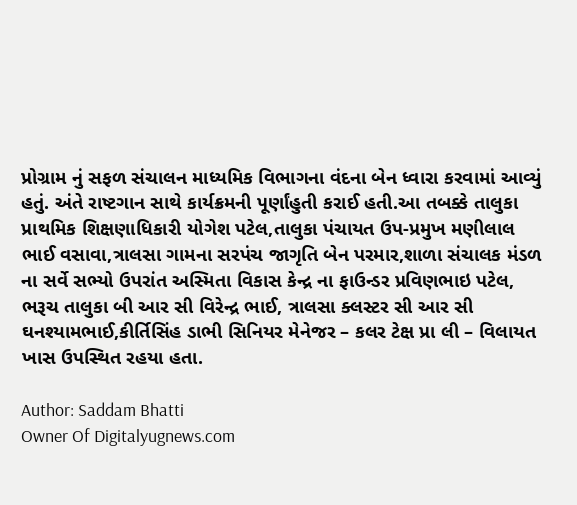પ્રોગ્રામ નું સફળ સંચાલન માધ્યમિક વિભાગના વંદના બેન ધ્વારા કરવામાં આવ્યું હતું. અંતે રાષ્ટગાન સાથે કાર્યક્રમની પૂર્ણાંહુતી કરાઈ હતી.આ તબક્કે તાલુકા પ્રાથમિક શિક્ષણાધિકારી યોગેશ પટેલ,તાલુકા પંચાયત ઉપ-પ્રમુખ મણીલાલ ભાઈ વસાવા,ત્રાલસા ગામના સરપંચ જાગૃતિ બેન પરમાર,શાળા સંચાલક મંડળ ના સર્વે સભ્યો ઉપરાંત અસ્મિતા વિકાસ કેન્દ્ર ના ફાઉન્ડર પ્રવિણભાઇ પટેલ, ભરૂચ તાલુકા બી આર સી વિરેન્દ્ર ભાઈ, ત્રાલસા ક્લસ્ટર સી આર સી ઘનશ્યામભાઈ,કીર્તિસિંહ ડાભી સિનિયર મેનેજર – કલર ટેક્ષ પ્રા લી – વિલાયત ખાસ ઉપસ્થિત રહયા હતા.

Author: Saddam Bhatti
Owner Of Digitalyugnews.com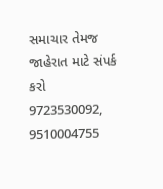સમાચાર તેમજ જાહેરાત માટે સંપર્ક કરો 9723530092, 9510004755